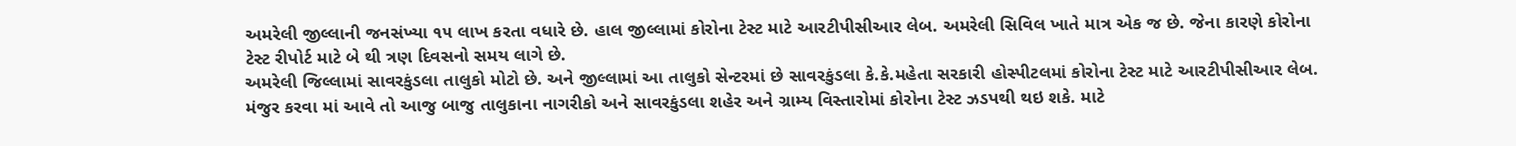અમરેલી જીલ્લાની જનસંખ્યા ૧૫ લાખ કરતા વધારે છે. હાલ જીલ્લામાં કોરોના ટેસ્ટ માટે આરટીપીસીઆર લેબ. અમરેલી સિવિલ ખાતે માત્ર એક જ છે. જેના કારણે કોરોના ટેસ્ટ રીપોર્ટ માટે બે થી ત્રણ દિવસનો સમય લાગે છે.
અમરેલી જિલ્લામાં સાવરકુંડલા તાલુકો મોટો છે. અને જીલ્લામાં આ તાલુકો સેન્ટરમાં છે સાવરકુંડલા કે.કે.મહેતા સરકારી હોસ્પીટલમાં કોરોના ટેસ્ટ માટે આરટીપીસીઆર લેબ. મંજુર કરવા માં આવે તો આજુ બાજુ તાલુકાના નાગરીકો અને સાવરકુંડલા શહેર અને ગ્રામ્ય વિસ્તારોમાં કોરોના ટેસ્ટ ઝડપથી થઇ શકે. માટે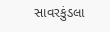સાવરકુંડલા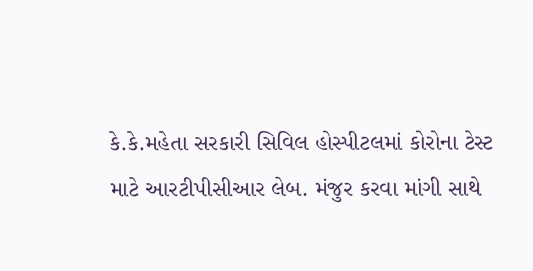કે.કે.મહેતા સરકારી સિવિલ હોસ્પીટલમાં કોરોના ટેસ્ટ માટે આરટીપીસીઆર લેબ. મંજુર કરવા માંગી સાથે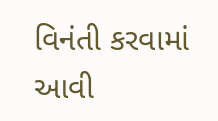વિનંતી કરવામાં આવી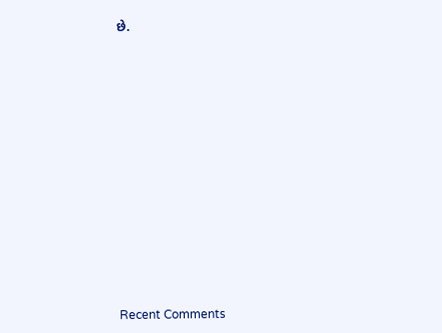છે.


















Recent Comments